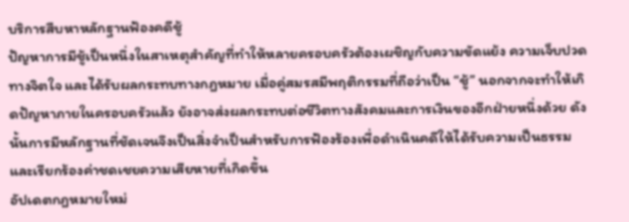บริการสืบหาหลักฐานฟ้องคดีชู้
ปัญหาการมีชู้เป็นหนึ่งในสาเหตุสำคัญที่ทำให้หลายครอบครัวต้องเผชิญกับความขัดแย้ง ความเจ็บปวดทางจิตใจ และได้รับผลกระทบทางกฎหมาย เมื่อคู่สมรสมีพฤติกรรมที่ถือว่าเป็น “ชู้” นอกจากจะทำให้เกิดปัญหาภายในครอบครัวแล้ว ยังอาจส่งผลกระทบต่อชีวิตทางสังคมและการเงินของอีกฝ่ายหนึ่งด้วย ดังนั้นการมีหลักฐานที่ชัดเจนจึงเป็นสิ่งจำเป็นสำหรับการฟ้องร้องเพื่อดำเนินคดีให้ได้รับความเป็นธรรม และเรียกร้องค่าชดเชยความเสียหายที่เกิดขึ้น
อัปเดตกฎหมายใหม่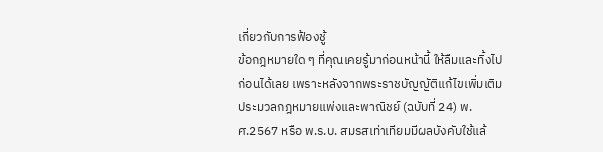เกี่ยวกับการฟ้องชู้
ข้อกฎหมายใด ๆ ที่คุณเคยรู้มาก่อนหน้านี้ ให้ลืมและทิ้งไปก่อนได้เลย เพราะหลังจากพระราชบัญญัติแก้ไขเพิ่มเติมประมวลกฎหมายแพ่งและพาณิชย์ (ฉบับที่ 24) พ.ศ.2567 หรือ พ.ร.บ. สมรสเท่าเทียมมีผลบังคับใช้แล้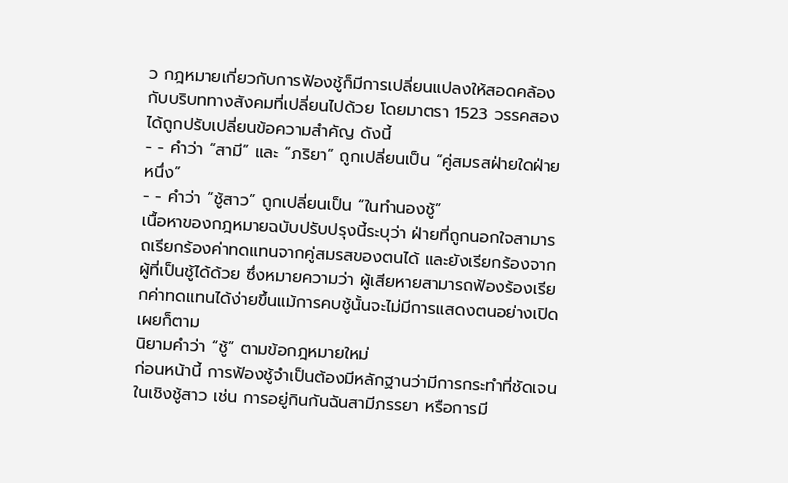ว กฎหมายเกี่ยวกับการฟ้องชู้ก็มีการเปลี่ยนแปลงให้สอดคล้องกับบริบททางสังคมที่เปลี่ยนไปด้วย โดยมาตรา 1523 วรรคสอง ได้ถูกปรับเปลี่ยนข้อความสำคัญ ดังนี้
- - คำว่า “สามี” และ “ภริยา” ถูกเปลี่ยนเป็น “คู่สมรสฝ่ายใดฝ่ายหนึ่ง”
- - คำว่า “ชู้สาว” ถูกเปลี่ยนเป็น “ในทำนองชู้”
เนื้อหาของกฎหมายฉบับปรับปรุงนี้ระบุว่า ฝ่ายที่ถูกนอกใจสามารถเรียกร้องค่าทดแทนจากคู่สมรสของตนได้ และยังเรียกร้องจากผู้ที่เป็นชู้ได้ด้วย ซึ่งหมายความว่า ผู้เสียหายสามารถฟ้องร้องเรียกค่าทดแทนได้ง่ายขึ้นแม้การคบชู้นั้นจะไม่มีการแสดงตนอย่างเปิดเผยก็ตาม
นิยามคำว่า “ชู้” ตามข้อกฎหมายใหม่
ก่อนหน้านี้ การฟ้องชู้จำเป็นต้องมีหลักฐานว่ามีการกระทำที่ชัดเจนในเชิงชู้สาว เช่น การอยู่กินกันฉันสามีภรรยา หรือการมี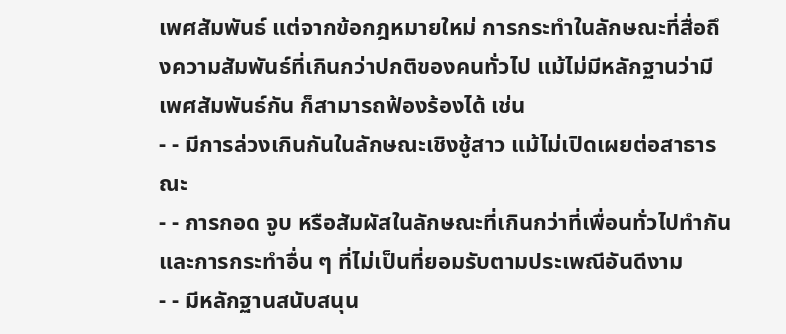เพศสัมพันธ์ แต่จากข้อกฎหมายใหม่ การกระทำในลักษณะที่สื่อถึงความสัมพันธ์ที่เกินกว่าปกติของคนทั่วไป แม้ไม่มีหลักฐานว่ามีเพศสัมพันธ์กัน ก็สามารถฟ้องร้องได้ เช่น
- - มีการล่วงเกินกันในลักษณะเชิงชู้สาว แม้ไม่เปิดเผยต่อสาธารณะ
- - การกอด จูบ หรือสัมผัสในลักษณะที่เกินกว่าที่เพื่อนทั่วไปทำกัน และการกระทำอื่น ๆ ที่ไม่เป็นที่ยอมรับตามประเพณีอันดีงาม
- - มีหลักฐานสนับสนุน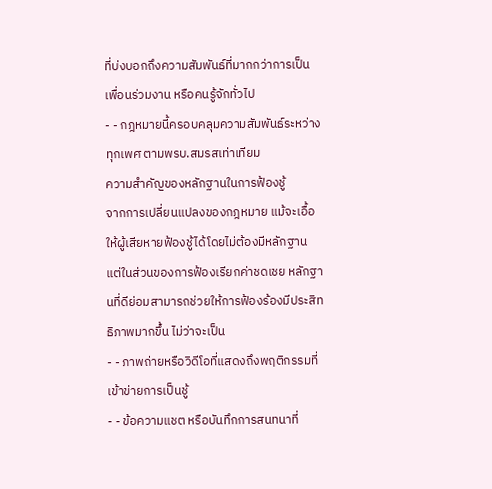ที่บ่งบอกถึงความสัมพันธ์ที่มากกว่าการเป็นเพื่อนร่วมงาน หรือคนรู้จักทั่วไป
- - กฎหมายนี้ครอบคลุมความสัมพันธ์ระหว่างทุกเพศ ตามพรบ.สมรสเท่าเทียม
ความสำคัญของหลักฐานในการฟ้องชู้
จากการเปลี่ยนแปลงของกฎหมาย แม้จะเอื้อให้ผู้เสียหายฟ้องชู้ได้โดยไม่ต้องมีหลักฐาน แต่ในส่วนของการฟ้องเรียกค่าชดเชย หลักฐานที่ดีย่อมสามารถช่วยให้การฟ้องร้องมีประสิทธิภาพมากขึ้น ไม่ว่าจะเป็น
- - ภาพถ่ายหรือวิดีโอที่แสดงถึงพฤติกรรมที่เข้าข่ายการเป็นชู้
- - ข้อความแชต หรือบันทึกการสนทนาที่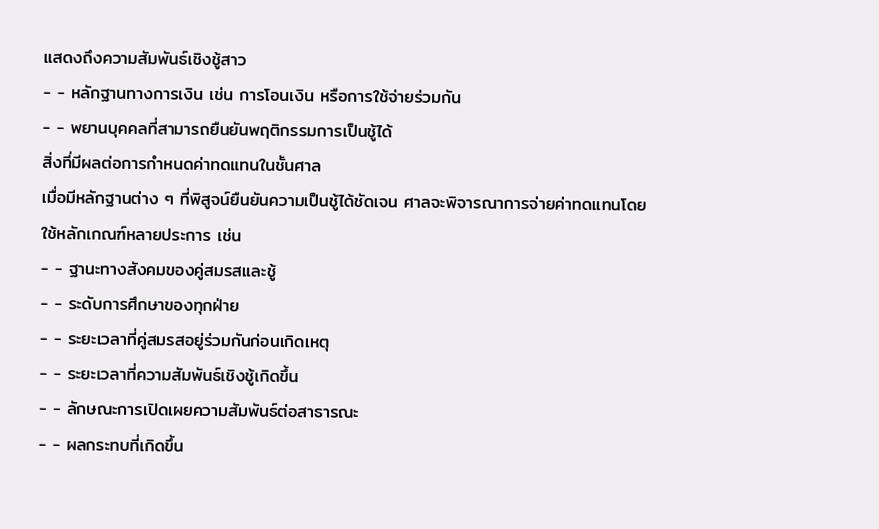แสดงถึงความสัมพันธ์เชิงชู้สาว
- - หลักฐานทางการเงิน เช่น การโอนเงิน หรือการใช้จ่ายร่วมกัน
- - พยานบุคคลที่สามารถยืนยันพฤติกรรมการเป็นชู้ได้
สิ่งที่มีผลต่อการกำหนดค่าทดแทนในชั้นศาล
เมื่อมีหลักฐานต่าง ๆ ที่พิสูจน์ยืนยันความเป็นชู้ได้ชัดเจน ศาลจะพิจารณาการจ่ายค่าทดแทนโดยใช้หลักเกณฑ์หลายประการ เช่น
- - ฐานะทางสังคมของคู่สมรสและชู้
- - ระดับการศึกษาของทุกฝ่าย
- - ระยะเวลาที่คู่สมรสอยู่ร่วมกันก่อนเกิดเหตุ
- - ระยะเวลาที่ความสัมพันธ์เชิงชู้เกิดขึ้น
- - ลักษณะการเปิดเผยความสัมพันธ์ต่อสาธารณะ
- - ผลกระทบที่เกิดขึ้น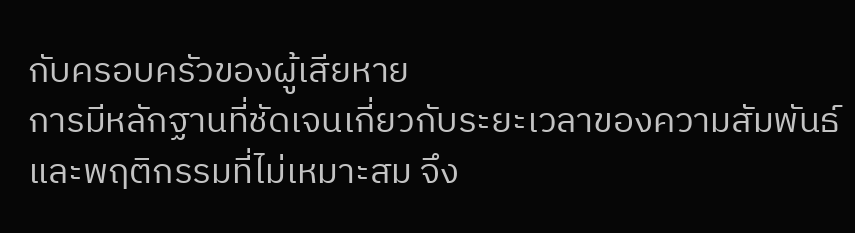กับครอบครัวของผู้เสียหาย
การมีหลักฐานที่ชัดเจนเกี่ยวกับระยะเวลาของความสัมพันธ์และพฤติกรรมที่ไม่เหมาะสม จึง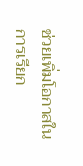ช่วยเพิ่มโอกาสในการเรียก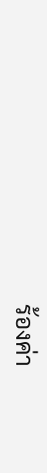ร้องค่า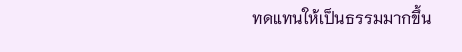ทดแทนให้เป็นธรรมมากขึ้น